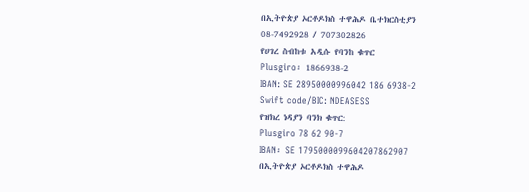በኢትዮጵያ ኦርቶዶክስ ተዋሕዶ ቤተክርስቲያን
08-7492928 / 707302826
የሀገረ ስብከቱ አዲሱ የባንከ ቁጥር
Plusgiro፡ 1866938-2
IBAN: SE 28950000996042 186 6938-2
Swift code/BIC: NDEASESS
የዝክረ ነዳያን ባንክ ቁጥር:
Plusgiro 78 62 90-7
IBAN፡ SE 1795000099604207862907
በኢትዮጵያ ኦርቶዶክስ ተዋሕዶ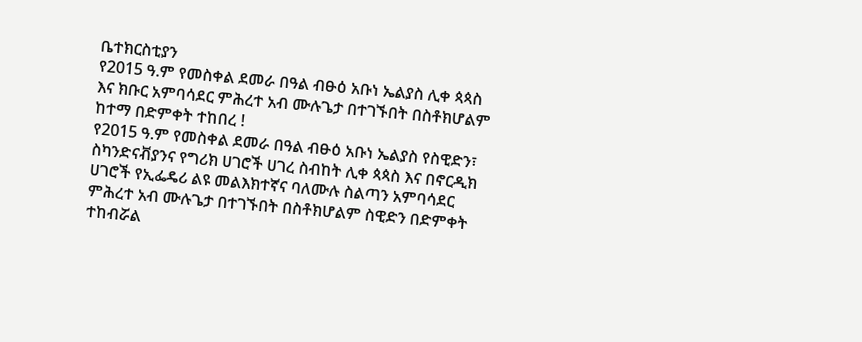ቤተክርስቲያን
የ2015 ዓ.ም የመስቀል ደመራ በዓል ብፁዕ አቡነ ኤልያስ ሊቀ ጳጳስ እና ክቡር አምባሳደር ምሕረተ አብ ሙሉጌታ በተገኙበት በስቶክሆልም ከተማ በድምቀት ተከበረ !
የ2015 ዓ.ም የመስቀል ደመራ በዓል ብፁዕ አቡነ ኤልያስ የስዊድን፣ ስካንድናቭያንና የግሪክ ሀገሮች ሀገረ ስብከት ሊቀ ጳጳስ እና በኖርዲክ ሀገሮች የኢፌዴሪ ልዩ መልእክተኛና ባለሙሉ ስልጣን አምባሳደር ምሕረተ አብ ሙሉጌታ በተገኙበት በስቶክሆልም ስዊድን በድምቀት ተከብሯል